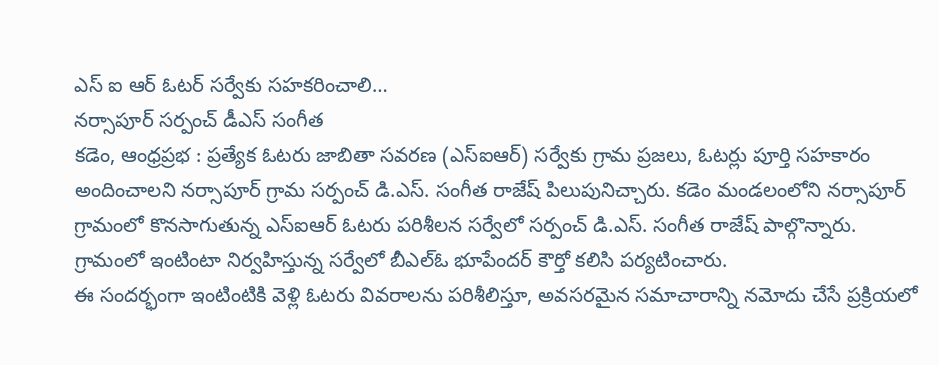ఎస్ ఐ ఆర్ ఓటర్ సర్వేకు సహకరించాలి…
నర్సాపూర్ సర్పంచ్ డీఎస్ సంగీత
కడెం, ఆంధ్రప్రభ : ప్రత్యేక ఓటరు జాబితా సవరణ (ఎస్ఐఆర్) సర్వేకు గ్రామ ప్రజలు, ఓటర్లు పూర్తి సహకారం అందించాలని నర్సాపూర్ గ్రామ సర్పంచ్ డి.ఎస్. సంగీత రాజేష్ పిలుపునిచ్చారు. కడెం మండలంలోని నర్సాపూర్ గ్రామంలో కొనసాగుతున్న ఎస్ఐఆర్ ఓటరు పరిశీలన సర్వేలో సర్పంచ్ డి.ఎస్. సంగీత రాజేష్ పాల్గొన్నారు. గ్రామంలో ఇంటింటా నిర్వహిస్తున్న సర్వేలో బీఎల్ఓ భూపేందర్ కౌర్తో కలిసి పర్యటించారు.
ఈ సందర్భంగా ఇంటింటికి వెళ్లి ఓటరు వివరాలను పరిశీలిస్తూ, అవసరమైన సమాచారాన్ని నమోదు చేసే ప్రక్రియలో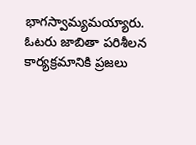భాగస్వామ్యమయ్యారు. ఓటరు జాబితా పరిశీలన కార్యక్రమానికి ప్రజలు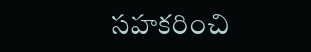సహకరించి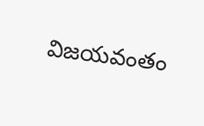విజయవంతం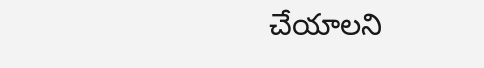చేయాలని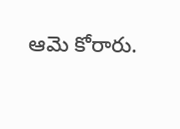ఆమె కోరారు.